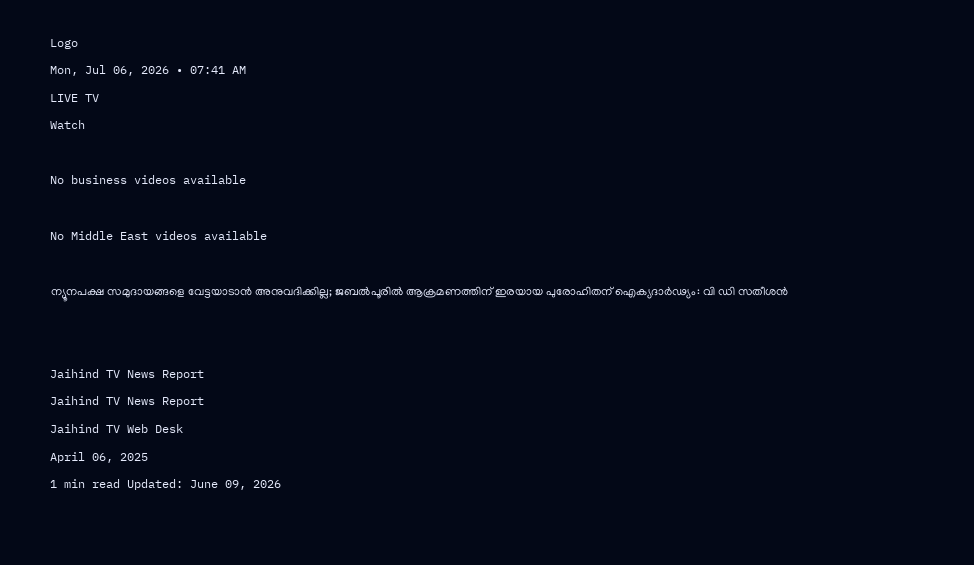Logo
Mon, Jul 06, 2026 • 07:41 AM
LIVE TV
Watch

No business videos available

No Middle East videos available

ന്യൂനപക്ഷ സമുദായങ്ങളെ വേട്ടയാടാന്‍ അനുവദിക്കില്ല; ജബല്‍പൂരില്‍ ആക്രമണത്തിന് ഇരയായ പുരോഹിതന് ഐക്യദാര്‍ഢ്യം: വി ഡി സതീശന്‍


Jaihind TV News Report
Jaihind TV News Report
Jaihind TV Web Desk
April 06, 2025
1 min read Updated: June 09, 2026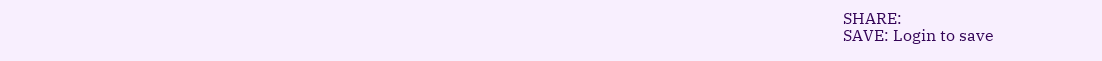SHARE:
SAVE: Login to save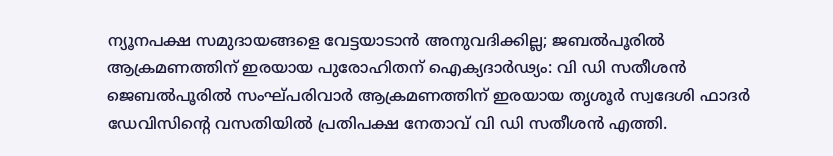ന്യൂനപക്ഷ സമുദായങ്ങളെ വേട്ടയാടാന്‍ അനുവദിക്കില്ല; ജബല്‍പൂരില്‍ ആക്രമണത്തിന് ഇരയായ പുരോഹിതന് ഐക്യദാര്‍ഢ്യം: വി ഡി സതീശന്‍
ജെബല്‍പൂരില്‍ സംഘ്പരിവാര്‍ ആക്രമണത്തിന് ഇരയായ തൃശൂര്‍ സ്വദേശി ഫാദര്‍ ഡേവിസിന്റെ വസതിയില്‍ പ്രതിപക്ഷ നേതാവ് വി ഡി സതീശന്‍ എത്തി.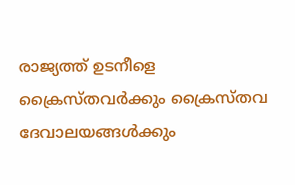രാജ്യത്ത് ഉടനീളെ ക്രൈസ്തവര്‍ക്കും ക്രൈസ്തവ ദേവാലയങ്ങള്‍ക്കും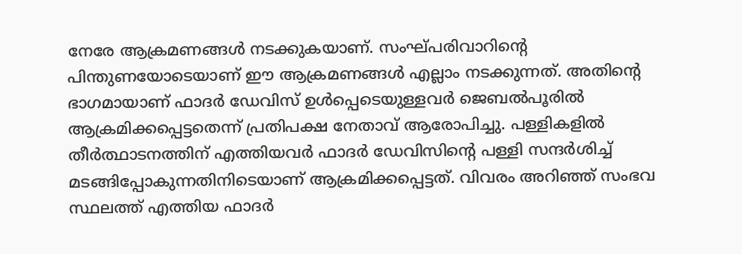നേരേ ആക്രമണങ്ങള്‍ നടക്കുകയാണ്. സംഘ്പരിവാറിന്റെ പിന്തുണയോടെയാണ് ഈ ആക്രമണങ്ങള്‍ എല്ലാം നടക്കുന്നത്. അതിന്റെ ഭാഗമായാണ് ഫാദര്‍ ഡേവിസ് ഉള്‍പ്പെടെയുള്ളവര്‍ ജെബല്‍പൂരില്‍ ആക്രമിക്കപ്പെട്ടതെന്ന് പ്രതിപക്ഷ നേതാവ് ആരോപിച്ചു. പള്ളികളില്‍ തീര്‍ത്ഥാടനത്തിന് എത്തിയവര്‍ ഫാദര്‍ ഡേവിസിന്റെ പള്ളി സന്ദര്‍ശിച്ച് മടങ്ങിപ്പോകുന്നതിനിടെയാണ് ആക്രമിക്കപ്പെട്ടത്. വിവരം അറിഞ്ഞ് സംഭവ സ്ഥലത്ത് എത്തിയ ഫാദര്‍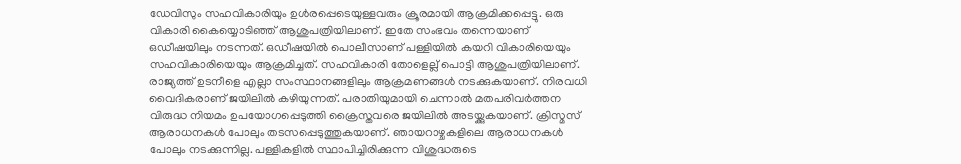ഡേവിസും സഹവികാരിയും ഉള്‍രപ്പെടെയുള്ളവരും ക്രൂരമായി ആക്രമിക്കപ്പെട്ടു. ഒരു വികാരി കൈയ്യൊടിഞ്ഞ് ആശുപത്രിയിലാണ്. ഇതേ സംഭവം തന്നെയാണ് ഒഡീഷയിലും നടന്നത്. ഒഡീഷയില്‍ പൊലീസാണ് പള്ളിയില്‍ കയറി വികാരിയെയും സഹവികാരിയെയും ആക്രമിച്ചത്. സഹവികാരി തോളെല്ല് പൊട്ടി ആശുപത്രിയിലാണ്. രാജ്യത്ത് ഉടനീളെ എല്ലാ സംസ്ഥാനങ്ങളിലും ആക്രമണങ്ങള്‍ നടക്കുകയാണ്. നിരവധി വൈദികരാണ് ജയിലില്‍ കഴിയുന്നത്. പരാതിയുമായി ചെന്നാല്‍ മതപരിവര്‍ത്തന വിരുദ്ധ നിയമം ഉപയോഗപ്പെടുത്തി ക്രൈസ്തവരെ ജയിലില്‍ അടയ്ക്കുകയാണ്. ക്രിസ്മസ് ആരാധനകള്‍ പോലും തടസപ്പെടുത്തുകയാണ്. ഞായറാഴ്ചകളിലെ ആരാധനകള്‍ പോലും നടക്കുന്നില്ല. പള്ളികളില്‍ സ്ഥാപിച്ചിരിക്കുന്ന വിശുദ്ധരുടെ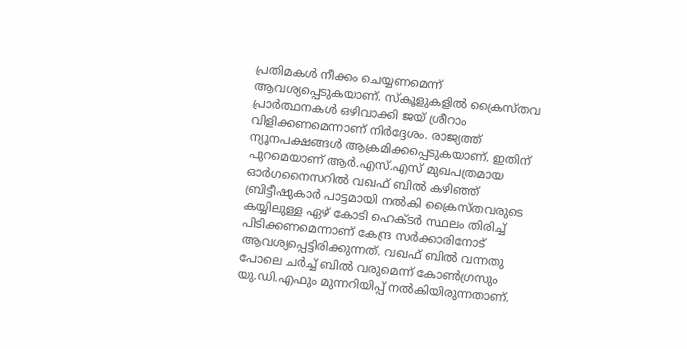പ്രതിമകള്‍ നീക്കം ചെയ്യണമെന്ന് ആവശ്യപ്പെടുകയാണ്. സ്‌കൂളുകളില്‍ ക്രൈസ്തവ പ്രാര്‍ത്ഥനകള്‍ ഒഴിവാക്കി ജയ് ശ്രീറാം വിളിക്കണമെന്നാണ് നിര്‍ദ്ദേശം. രാജ്യത്ത് ന്യൂനപക്ഷങ്ങള്‍ ആക്രമിക്കപ്പെടുകയാണ്. ഇതിന് പുറമെയാണ് ആര്‍.എസ്.എസ് മുഖപത്രമായ ഓര്‍ഗനൈസറില്‍ വഖഫ് ബില്‍ കഴിഞ്ഞ് ബ്രിട്ടീഷുകാര്‍ പാട്ടമായി നല്‍കി ക്രൈസ്തവരുടെ കയ്യിലുള്ള ഏഴ് കോടി ഹെക്ടര്‍ സ്ഥലം തിരിച്ച് പിടിക്കണമെന്നാണ് കേന്ദ്ര സര്‍ക്കാരിനോട് ആവശ്യപ്പെട്ടിരിക്കുന്നത്. വഖഫ് ബില്‍ വന്നതു പോലെ ചര്‍ച്ച് ബില്‍ വരുമെന്ന് കോണ്‍ഗ്രസും യു.ഡി.എഫും മുന്നറിയിപ്പ് നല്‍കിയിരുന്നതാണ്.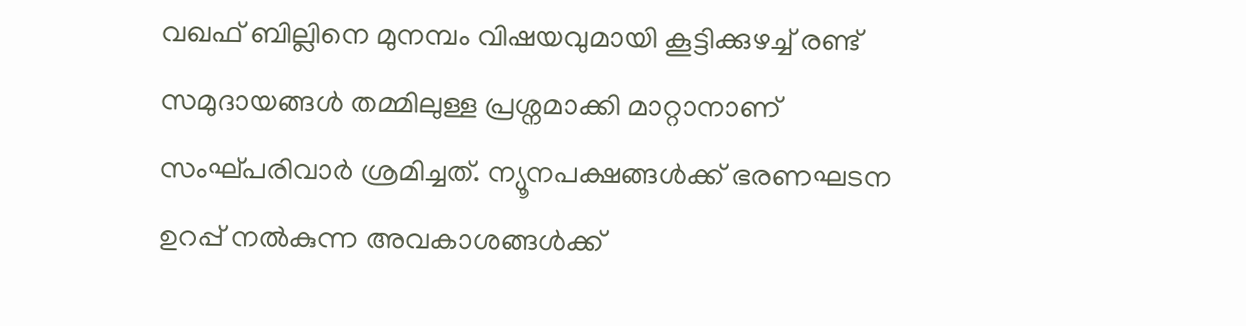വഖഫ് ബില്ലിനെ മുനമ്പം വിഷയവുമായി കൂട്ടിക്കുഴച്ച് രണ്ട് സമുദായങ്ങള്‍ തമ്മിലുള്ള പ്രശ്നമാക്കി മാറ്റാനാണ് സംഘ്പരിവാര്‍ ശ്രമിച്ചത്. ന്യൂനപക്ഷങ്ങള്‍ക്ക് ഭരണഘടന ഉറപ്പ് നല്‍കുന്ന അവകാശങ്ങള്‍ക്ക്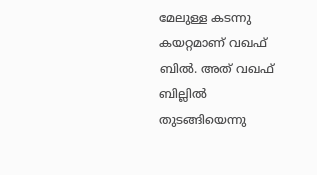മേലുള്ള കടന്നു കയറ്റമാണ് വഖഫ് ബില്‍. അത് വഖഫ് ബില്ലില്‍ തുടങ്ങിയെന്നു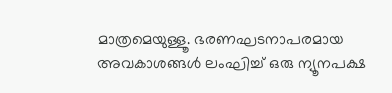മാത്രമെയുള്ളൂ. ഭരണഘടനാപരമായ അവകാശങ്ങള്‍ ലംഘിച്ച് ഒരു ന്യൂനപക്ഷ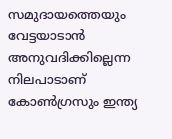സമുദായത്തെയും വേട്ടയാടാന്‍ അനുവദിക്കില്ലെന്ന നിലപാടാണ് കോണ്‍ഗ്രസും ഇന്ത്യ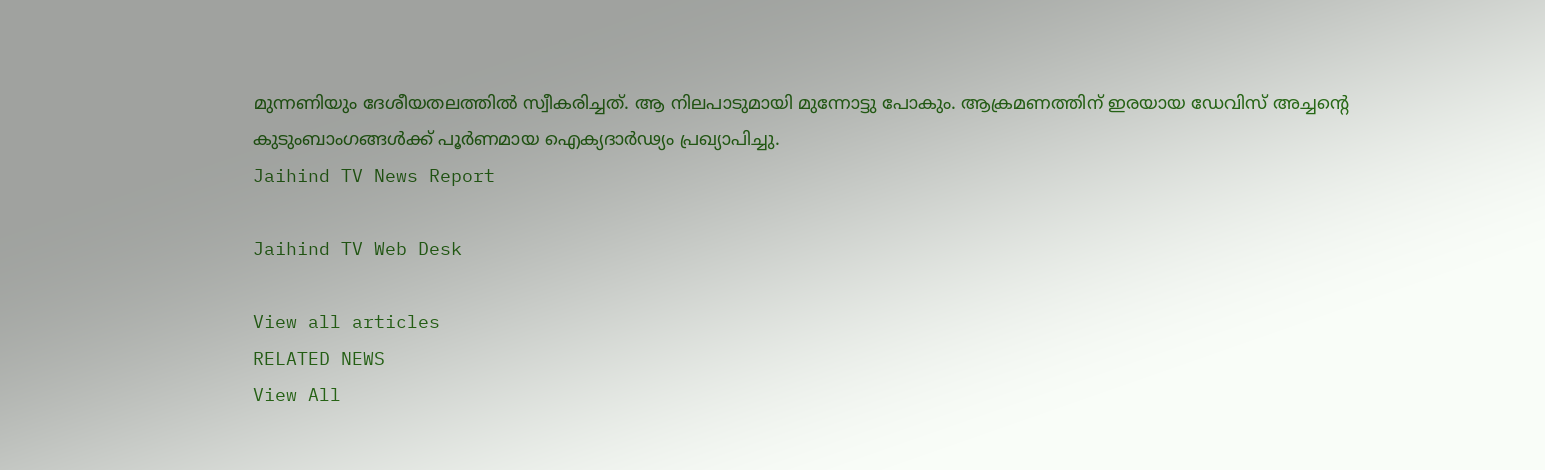മുന്നണിയും ദേശീയതലത്തില്‍ സ്വീകരിച്ചത്. ആ നിലപാടുമായി മുന്നോട്ടു പോകും. ആക്രമണത്തിന് ഇരയായ ഡേവിസ് അച്ചന്റെ കുടുംബാംഗങ്ങള്‍ക്ക് പൂര്‍ണമായ ഐക്യദാര്‍ഢ്യം പ്രഖ്യാപിച്ചു.
Jaihind TV News Report

Jaihind TV Web Desk

View all articles
RELATED NEWS
View All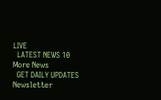LIVE
  LATEST NEWS 10
More News
  GET DAILY UPDATES
Newsletter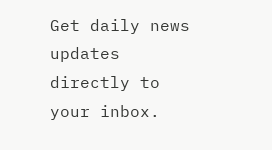Get daily news updates directly to your inbox.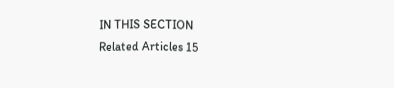IN THIS SECTION
Related Articles 15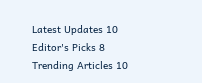Latest Updates 10
Editor's Picks 8
Trending Articles 10